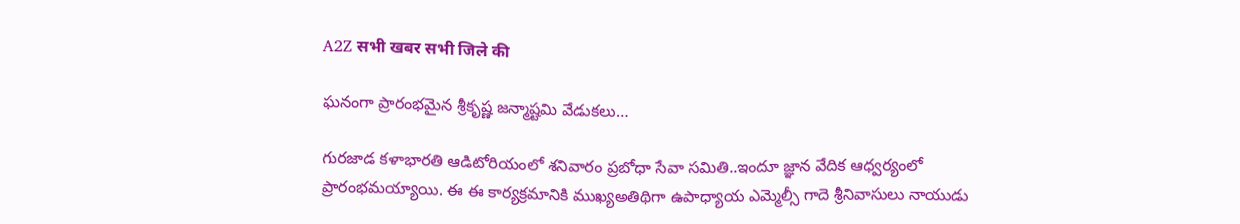A2Z सभी खबर सभी जिले की

ఘనంగా ప్రారంభమైన శ్రీకృష్ణ జన్మాష్టమి వేడుకలు…

గురజాడ కళాభారతి ఆడిటోరియంలో శనివారం ప్రబోధా సేవా సమితి..ఇందూ జ్ఞాన వేదిక ఆధ్వర్యంలో ప్రారంభమయ్యాయి. ఈ ఈ కార్యక్రమానికి ముఖ్యఅతిథిగా ఉపాధ్యాయ ఎమ్మెల్సీ గాదె శ్రీనివాసులు నాయుడు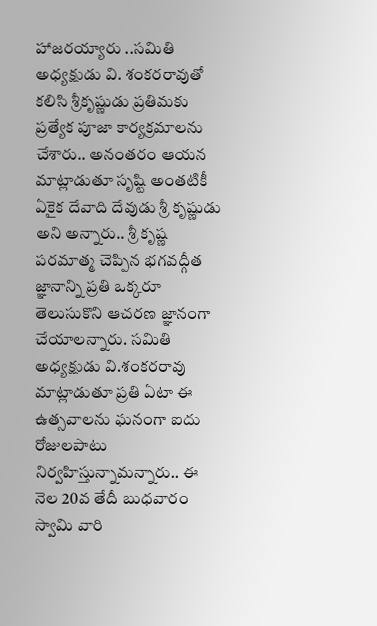హాజరయ్యారు ..సమితి అధ్యక్షుడు వి. శంకరరావుతో కలిసి శ్రీకృష్ణుడు ప్రతిమకు ప్రత్యేక పూజా కార్యక్రమాలను చేశారు.. అనంతరం ఆయన మాట్లాడుతూ సృష్టి అంతటికీ ఏకైక దేవాది దేవుడు శ్రీ కృష్ణుడు అని అన్నారు.. శ్రీ కృష్ణ పరమాత్మ చెప్పిన భగవద్గీత జ్ఞానాన్ని ప్రతి ఒక్కరూ తెలుసుకొని ఆచరణ జ్ఞానంగా చేయాలన్నారు. సమితి అధ్యక్షుడు వి.శంకరరావు మాట్లాడుతూ ప్రతి ఏటా ఈ ఉత్సవాలను ఘనంగా ఐదు రోజులపాటు నిర్వహిస్తున్నామన్నారు.. ఈ నెల 20వ తేదీ బుధవారం స్వామి వారి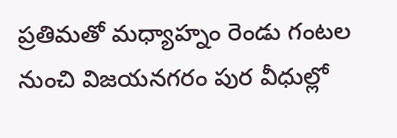ప్రతిమతో మధ్యాహ్నం రెండు గంటల నుంచి విజయనగరం పుర వీధుల్లో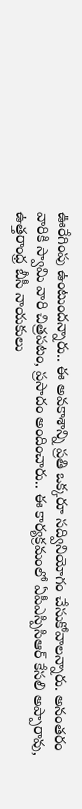ఊరేగింపు ఉంటుందన్నారు.. ఈ అవకాశాన్ని ప్రతి ఒక్కరూ సద్వినియోగం చేసుకోవాలన్నారు. అనంతరం వారికి స్వామి వారి చిత్రపటం, ప్రసాదం అందించారు.. ఈ కార్యక్రమంలో ఏపీఎస్పిసిఆర్ కేసలి అప్పారావు, ఉత్తరాంధ్ర బీసీ నాయకులు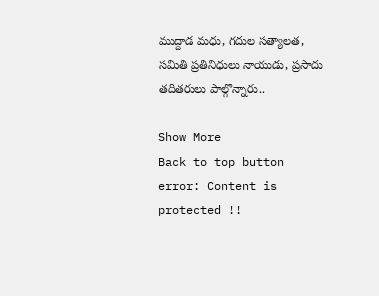ముద్దాడ మధు, గదుల సత్యాలత, సమితి ప్రతినిధులు నాయుడు, ప్రసాదు తదితరులు పాల్గొన్నారు..

Show More
Back to top button
error: Content is protected !!